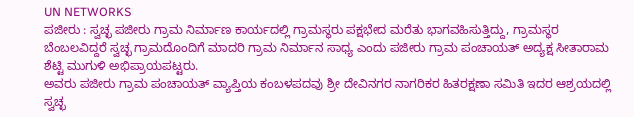UN NETWORKS
ಪಜೀರು : ಸ್ವಚ್ಛ ಪಜೀರು ಗ್ರಾಮ ನಿರ್ಮಾಣ ಕಾರ್ಯದಲ್ಲಿ ಗ್ರಾಮಸ್ಥರು ಪಕ್ಷಭೇದ ಮರೆತು ಭಾಗವಹಿಸುತ್ತಿದ್ದು, ಗ್ರಾಮಸ್ಥರ ಬೆಂಬಲವಿದ್ದರೆ ಸ್ವಚ್ಛ ಗ್ರಾಮದೊಂದಿಗೆ ಮಾದರಿ ಗ್ರಾಮ ನಿರ್ಮಾನ ಸಾಧ್ಯ ಎಂದು ಪಜೀರು ಗ್ರಾಮ ಪಂಚಾಯತ್ ಅದ್ಯಕ್ಷ ಸೀತಾರಾಮ ಶೆಟ್ಟಿ ಮುಗುಳಿ ಅಭಿಪ್ರಾಯಪಟ್ಟರು.
ಅವರು ಪಜೀರು ಗ್ರಾಮ ಪಂಚಾಯತ್ ವ್ಯಾಪ್ತಿಯ ಕಂಬಳಪದವು ಶ್ರೀ ದೇವಿನಗರ ನಾಗರಿಕರ ಹಿತರಕ್ಷಣಾ ಸಮಿತಿ ಇದರ ಆಶ್ರಯದಲ್ಲಿ ಸ್ವಚ್ಛ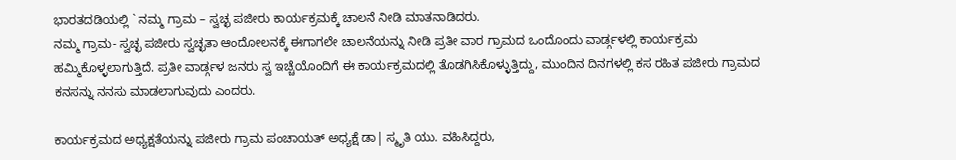ಭಾರತದಡಿಯಲ್ಲಿ ` ನಮ್ಮ ಗ್ರಾಮ – ಸ್ವಚ್ಛ ಪಜೀರು ಕಾರ್ಯಕ್ರಮಕ್ಕೆ ಚಾಲನೆ ನೀಡಿ ಮಾತನಾಡಿದರು.
ನಮ್ಮ ಗ್ರಾಮ- ಸ್ವಚ್ಛ ಪಜೀರು ಸ್ವಚ್ಛತಾ ಆಂದೋಲನಕ್ಕೆ ಈಗಾಗಲೇ ಚಾಲನೆಯನ್ನು ನೀಡಿ ಪ್ರತೀ ವಾರ ಗ್ರಾಮದ ಒಂದೊಂದು ವಾರ್ಡ್ಗಳಲ್ಲಿ ಕಾರ್ಯಕ್ರಮ ಹಮ್ಮಿಕೊಳ್ಳಲಾಗುತ್ತಿದೆ. ಪ್ರತೀ ವಾರ್ಡ್ಗಳ ಜನರು ಸ್ವ ಇಚ್ಚೆಯೊಂದಿಗೆ ಈ ಕಾರ್ಯಕ್ರಮದಲ್ಲಿ ತೊಡಗಿಸಿಕೊಳ್ಳುತ್ತಿದ್ದು, ಮುಂದಿನ ದಿನಗಳಲ್ಲಿ ಕಸ ರಹಿತ ಪಜೀರು ಗ್ರಾಮದ ಕನಸನ್ನು ನನಸು ಮಾಡಲಾಗುವುದು ಎಂದರು.

ಕಾರ್ಯಕ್ರಮದ ಅಧ್ಯಕ್ಷತೆಯನ್ನು ಪಜೀರು ಗ್ರಾಮ ಪಂಚಾಯತ್ ಅಧ್ಯಕ್ಷೆ ಡಾ| ಸ್ಮೃತಿ ಯು. ವಹಿಸಿದ್ದರು,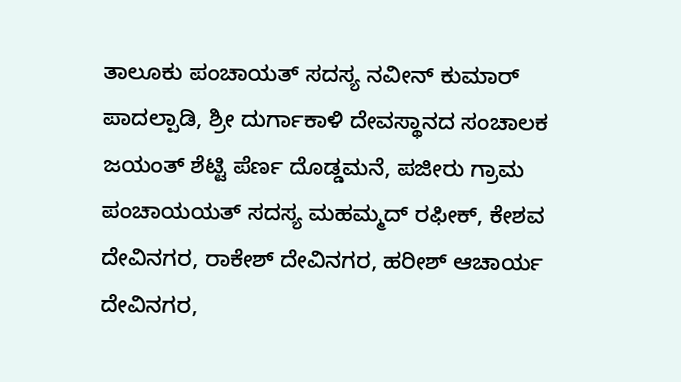ತಾಲೂಕು ಪಂಚಾಯತ್ ಸದಸ್ಯ ನವೀನ್ ಕುಮಾರ್ ಪಾದಲ್ಪಾಡಿ, ಶ್ರೀ ದುರ್ಗಾಕಾಳಿ ದೇವಸ್ಥಾನದ ಸಂಚಾಲಕ ಜಯಂತ್ ಶೆಟ್ಟಿ ಪೆರ್ಣ ದೊಡ್ಡಮನೆ, ಪಜೀರು ಗ್ರಾಮ ಪಂಚಾಯಯತ್ ಸದಸ್ಯ ಮಹಮ್ಮದ್ ರಫೀಕ್, ಕೇಶವ ದೇವಿನಗರ, ರಾಕೇಶ್ ದೇವಿನಗರ, ಹರೀಶ್ ಆಚಾರ್ಯ ದೇವಿನಗರ,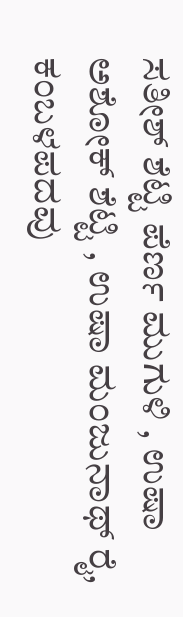ಸತೀಶ್ ಶೆಟ್ಟಿ ಪೆರ್ಣ ಮುಗುಳಿ , ಉಷಾ ಅಶೋಕ್ ಶೆಟ್ಟಿ , ಉಷಾ ಮಂಜುನಾಥ್ ರೈ, ಕಂಬಳಪದವು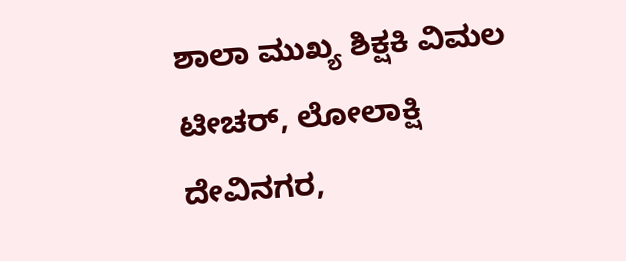ಶಾಲಾ ಮುಖ್ಯ ಶಿಕ್ಷಕಿ ವಿಮಲ ಟೀಚರ್, ಲೋಲಾಕ್ಷಿ ದೇವಿನಗರ,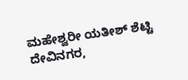ಮಹೇಶ್ವರೀ ಯತೀಶ್ ಶೆಟ್ಟಿ ದೇವಿನಗರ,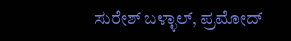ಸುರೇಶ್ ಬಳ್ಳಾಲ್, ಪ್ರಮೋದ್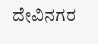ದೇವಿನಗರ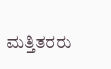ಮತ್ತಿತರರು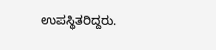ಉಪಸ್ಥಿತರಿದ್ದರು.